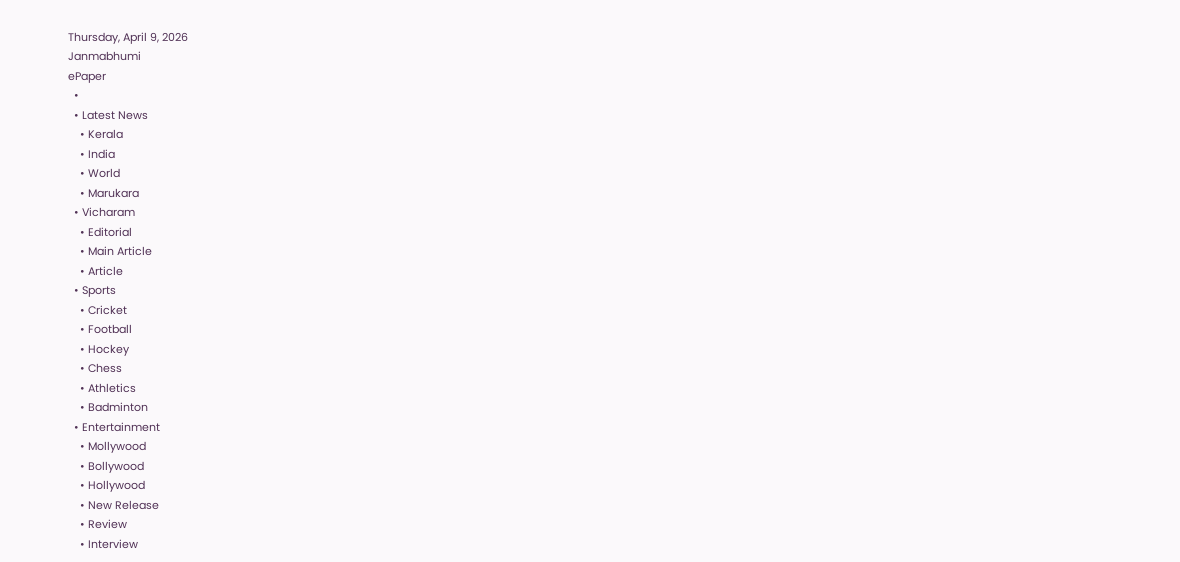Thursday, April 9, 2026
Janmabhumi
ePaper
  •
  • Latest News
    • Kerala
    • India
    • World
    • Marukara
  • Vicharam
    • Editorial
    • Main Article
    • Article
  • Sports
    • Cricket
    • Football
    • Hockey
    • Chess
    • Athletics
    • Badminton
  • Entertainment
    • Mollywood
    • Bollywood
    • Hollywood
    • New Release
    • Review
    • Interview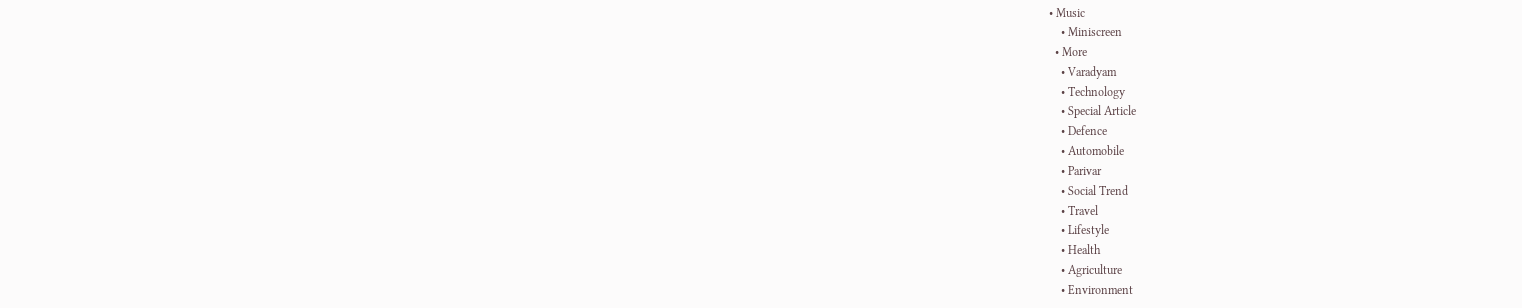• Music
    • Miniscreen
  • More
    • Varadyam
    • Technology
    • Special Article
    • Defence
    • Automobile
    • Parivar
    • Social Trend
    • Travel
    • Lifestyle
    • Health
    • Agriculture
    • Environment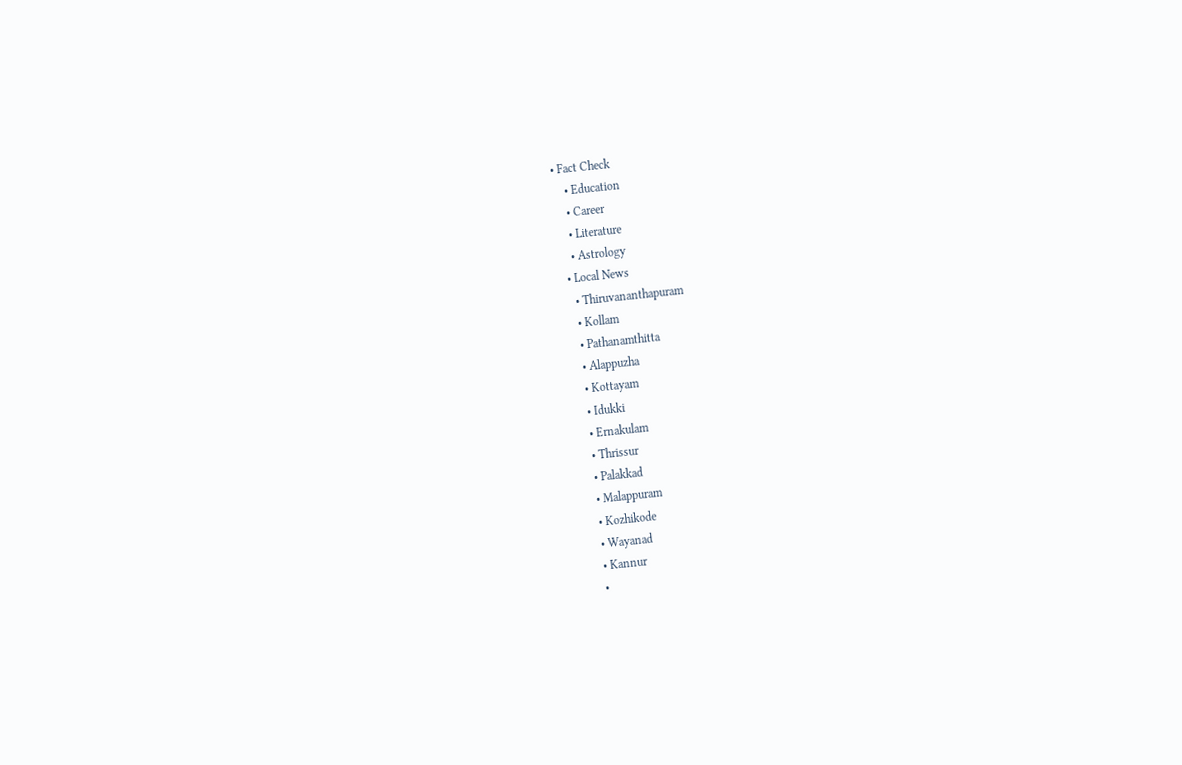• Fact Check
    • Education
    • Career
    • Literature
    • Astrology
  • Local News
    • Thiruvananthapuram
    • Kollam
    • Pathanamthitta
    • Alappuzha
    • Kottayam
    • Idukki
    • Ernakulam
    • Thrissur
    • Palakkad
    • Malappuram
    • Kozhikode
    • Wayanad
    • Kannur
    •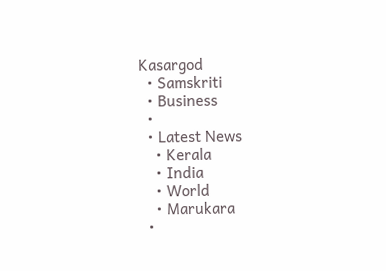Kasargod
  • Samskriti
  • Business
  •
  • Latest News
    • Kerala
    • India
    • World
    • Marukara
  •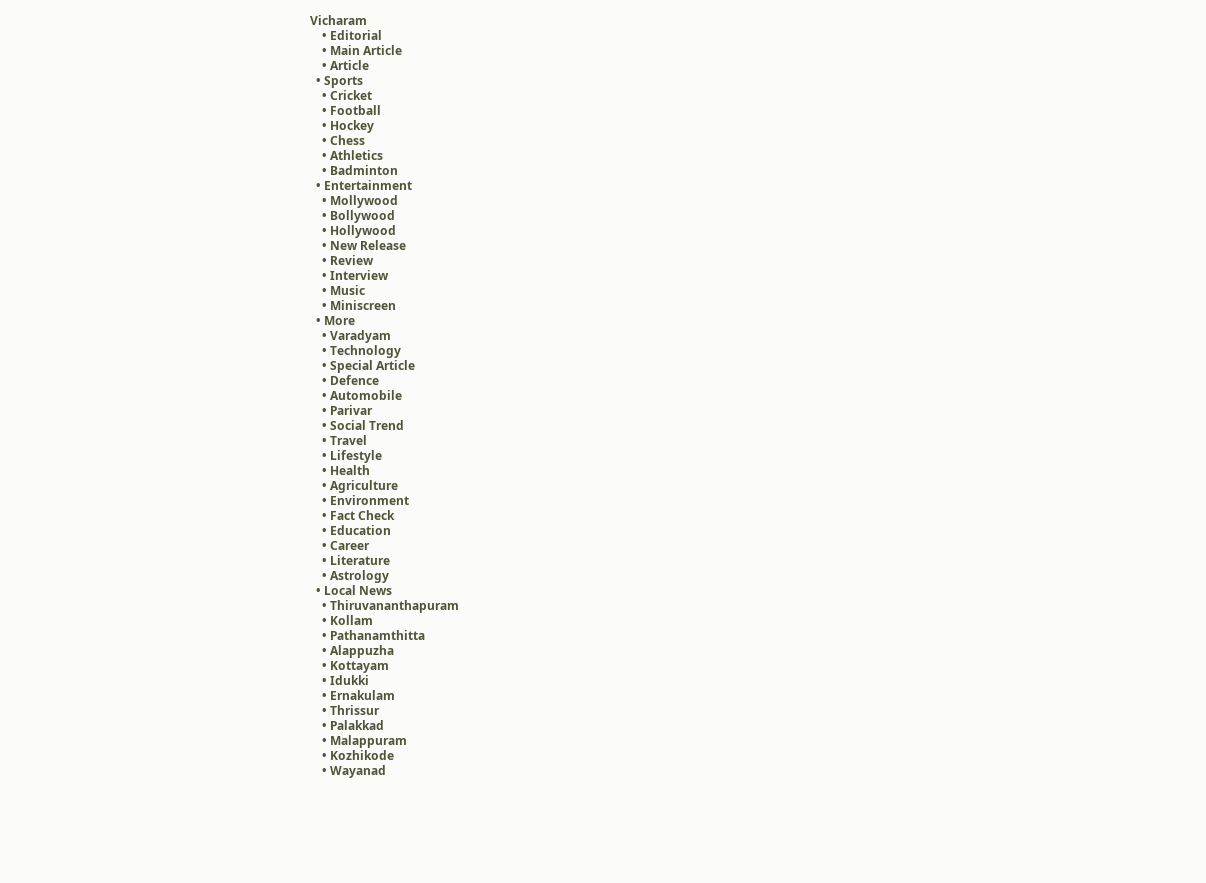Vicharam
    • Editorial
    • Main Article
    • Article
  • Sports
    • Cricket
    • Football
    • Hockey
    • Chess
    • Athletics
    • Badminton
  • Entertainment
    • Mollywood
    • Bollywood
    • Hollywood
    • New Release
    • Review
    • Interview
    • Music
    • Miniscreen
  • More
    • Varadyam
    • Technology
    • Special Article
    • Defence
    • Automobile
    • Parivar
    • Social Trend
    • Travel
    • Lifestyle
    • Health
    • Agriculture
    • Environment
    • Fact Check
    • Education
    • Career
    • Literature
    • Astrology
  • Local News
    • Thiruvananthapuram
    • Kollam
    • Pathanamthitta
    • Alappuzha
    • Kottayam
    • Idukki
    • Ernakulam
    • Thrissur
    • Palakkad
    • Malappuram
    • Kozhikode
    • Wayanad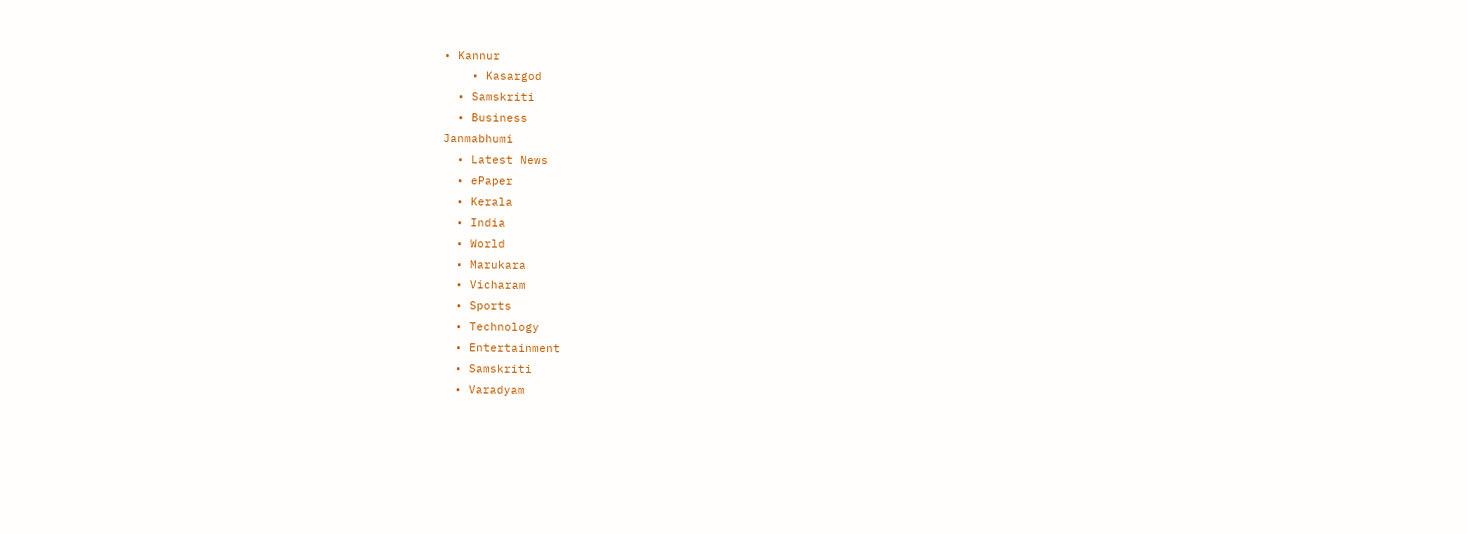• Kannur
    • Kasargod
  • Samskriti
  • Business
Janmabhumi
  • Latest News
  • ePaper
  • Kerala
  • India
  • World
  • Marukara
  • Vicharam
  • Sports
  • Technology
  • Entertainment
  • Samskriti
  • Varadyam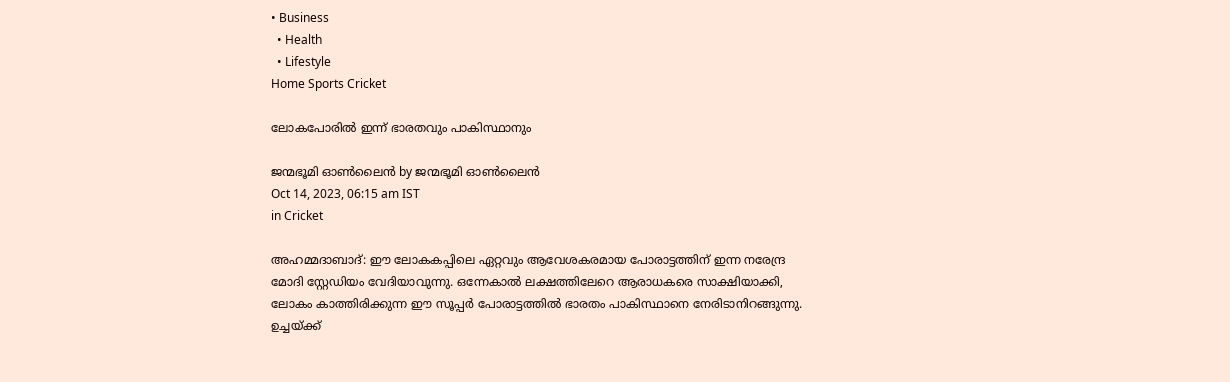• Business
  • Health
  • Lifestyle
Home Sports Cricket

ലോകപോരില്‍ ഇന്ന് ഭാരതവും പാകിസ്ഥാനും

ജന്മഭൂമി ഓണ്‍ലൈന്‍ by ജന്മഭൂമി ഓണ്‍ലൈന്‍
Oct 14, 2023, 06:15 am IST
in Cricket

അഹമ്മദാബാദ്: ഈ ലോകകപ്പിലെ ഏറ്റവും ആവേശകരമായ പോരാട്ടത്തിന് ഇന്ന നരേന്ദ്ര മോദി സ്റ്റേഡിയം വേദിയാവുന്നു. ഒന്നേകാല്‍ ലക്ഷത്തിലേറെ ആരാധകരെ സാക്ഷിയാക്കി, ലോകം കാത്തിരിക്കുന്ന ഈ സൂപ്പര്‍ പോരാട്ടത്തില്‍ ഭാരതം പാകിസ്ഥാനെ നേരിടാനിറങ്ങുന്നു. ഉച്ചയ്‌ക്ക്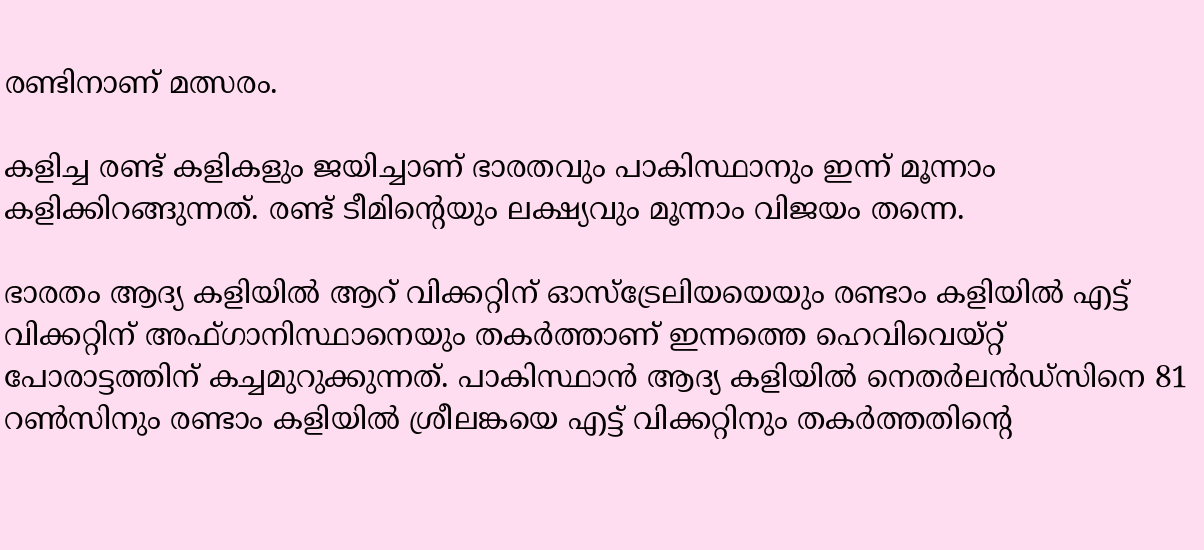രണ്ടിനാണ് മത്സരം.

കളിച്ച രണ്ട് കളികളും ജയിച്ചാണ് ഭാരതവും പാകിസ്ഥാനും ഇന്ന് മൂന്നാം കളിക്കിറങ്ങുന്നത്. രണ്ട് ടീമിന്റെയും ലക്ഷ്യവും മൂന്നാം വിജയം തന്നെ.

ഭാരതം ആദ്യ കളിയില്‍ ആറ് വിക്കറ്റിന് ഓസ്ട്രേലിയയെയും രണ്ടാം കളിയില്‍ എട്ട് വിക്കറ്റിന് അഫ്ഗാനിസ്ഥാനെയും തകര്‍ത്താണ് ഇന്നത്തെ ഹെവിവെയ്റ്റ് പോരാട്ടത്തിന് കച്ചമുറുക്കുന്നത്. പാകിസ്ഥാന്‍ ആദ്യ കളിയില്‍ നെതര്‍ലന്‍ഡ്സിനെ 81 റണ്‍സിനും രണ്ടാം കളിയില്‍ ശ്രീലങ്കയെ എട്ട് വിക്കറ്റിനും തകര്‍ത്തതിന്റെ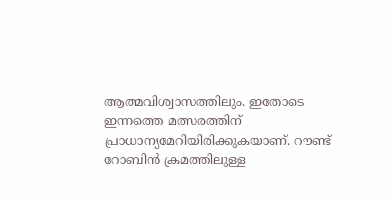ആത്മവിശ്വാസത്തിലും. ഇതോടെ ഇന്നത്തെ മത്സരത്തിന് പ്രാധാന്യമേറിയിരിക്കുകയാണ്. റൗണ്ട് റോബിന്‍ ക്രമത്തിലുള്ള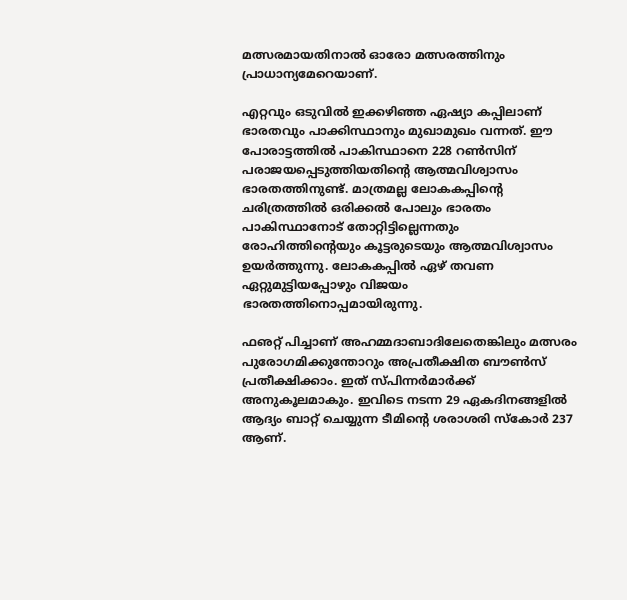മത്സരമായതിനാല്‍ ഓരോ മത്സരത്തിനും പ്രാധാന്യമേറെയാണ്.

എറ്റവും ഒടുവില്‍ ഇക്കഴിഞ്ഞ ഏഷ്യാ കപ്പിലാണ് ഭാരതവും പാക്കിസ്ഥാനും മുഖാമുഖം വന്നത്. ഈ പോരാട്ടത്തില്‍ പാകിസ്ഥാനെ 228 റണ്‍സിന് പരാജയപ്പെടുത്തിയതിന്റെ ആത്മവിശ്വാസം ഭാരതത്തിനുണ്ട്. മാത്രമല്ല ലോകകപ്പിന്റെ ചരിത്രത്തില്‍ ഒരിക്കല്‍ പോലും ഭാരതം പാകിസ്ഥാനോട് തോറ്റിട്ടില്ലെന്നതും രോഹിത്തിന്റെയും കൂട്ടരുടെയും ആത്മവിശ്വാസം ഉയര്‍ത്തുന്നു. ലോകകപ്പില്‍ ഏഴ് തവണ ഏറ്റുമുട്ടിയപ്പോഴും വിജയം ഭാരതത്തിനൊപ്പമായിരുന്നു.

ഫഌറ്റ് പിച്ചാണ് അഹമ്മദാബാദിലേതെങ്കിലും മത്സരം പുരോഗമിക്കുന്തോറും അപ്രതീക്ഷിത ബൗണ്‍സ് പ്രതീക്ഷിക്കാം. ഇത് സ്പിന്നര്‍മാര്‍ക്ക് അനുകൂലമാകും. ഇവിടെ നടന്ന 29 ഏകദിനങ്ങളില്‍ ആദ്യം ബാറ്റ് ചെയ്യുന്ന ടീമിന്റെ ശരാശരി സ്‌കോര്‍ 237 ആണ്.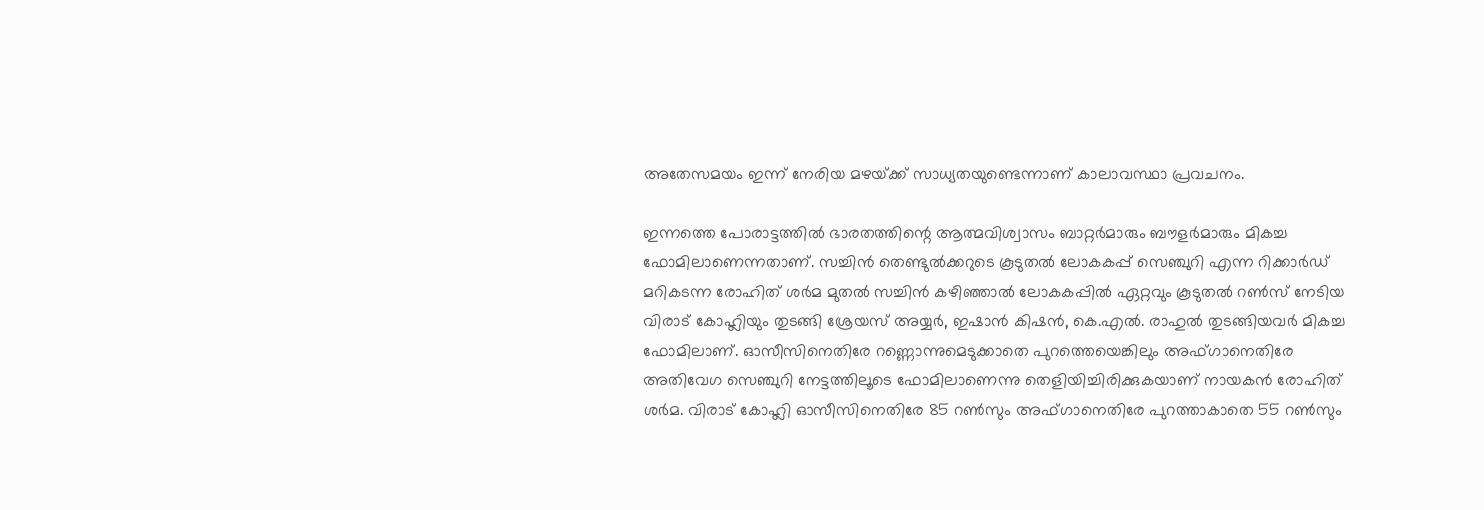അതേസമയം ഇന്ന് നേരിയ മഴയ്‌ക്ക് സാധ്യതയുണ്ടെന്നാണ് കാലാവസ്ഥാ പ്രവചനം.

ഇന്നത്തെ പോരാട്ടത്തില്‍ ഭാരതത്തിന്റെ ആത്മവിശ്വാസം ബാറ്റര്‍മാരും ബൗളര്‍മാരും മികച്ച ഫോമിലാണെന്നതാണ്. സച്ചിന്‍ തെണ്ടുല്‍ക്കറുടെ കൂടുതല്‍ ലോകകപ്പ് സെഞ്ചുറി എന്ന റിക്കാര്‍ഡ് മറികടന്ന രോഹിത് ശര്‍മ മുതല്‍ സച്ചിന്‍ കഴിഞ്ഞാല്‍ ലോകകപ്പില്‍ ഏറ്റവും കൂടുതല്‍ റണ്‍സ് നേടിയ വിരാട് കോഹ്ലിയും തുടങ്ങി ശ്രേയസ് അയ്യര്‍, ഇഷാന്‍ കിഷന്‍, കെ.എല്‍. രാഹുല്‍ തുടങ്ങിയവര്‍ മികച്ച ഫോമിലാണ്. ഓസീസിനെതിരേ റണ്ണൊന്നുമെടുക്കാതെ പുറത്തെയെങ്കിലും അഫ്ഗാനെതിരേ അതിവേഗ സെഞ്ചുറി നേട്ടത്തിലൂടെ ഫോമിലാണെന്നു തെളിയിച്ചിരിക്കുകയാണ് നായകന്‍ രോഹിത് ശര്‍മ. വിരാട് കോഹ്ലി ഓസീസിനെതിരേ 85 റണ്‍സും അഫ്ഗാനെതിരേ പുറത്താകാതെ 55 റണ്‍സും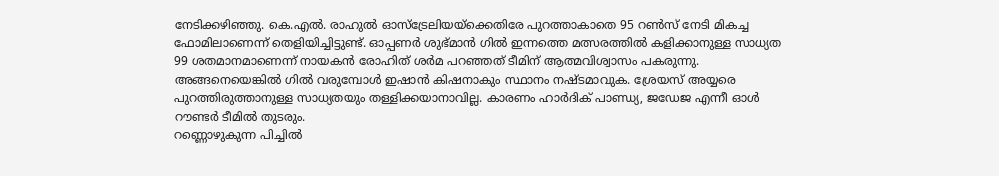നേടിക്കഴിഞ്ഞു. കെ.എല്‍. രാഹുല്‍ ഓസ്‌ട്രേലിയയ്‌ക്കെതിരേ പുറത്താകാതെ 95 റണ്‍സ് നേടി മികച്ച ഫോമിലാണെന്ന് തെളിയിച്ചിട്ടുണ്ട്. ഓപ്പണര്‍ ശുഭ്മാന്‍ ഗില്‍ ഇന്നത്തെ മത്സരത്തില്‍ കളിക്കാനുള്ള സാധ്യത 99 ശതമാനമാണെന്ന് നായകന്‍ രോഹിത് ശര്‍മ പറഞ്ഞത് ടീമിന് ആത്മവിശ്വാസം പകരുന്നു. അങ്ങനെയെങ്കില്‍ ഗില്‍ വരുമ്പോള്‍ ഇഷാന്‍ കിഷനാകും സ്ഥാനം നഷ്ടമാവുക. ശ്രേയസ് അയ്യരെ പുറത്തിരുത്താനുള്ള സാധ്യതയും തള്ളിക്കയാനാവില്ല. കാരണം ഹാര്‍ദിക് പാണ്ഡ്യ, ജഡേജ എന്നീ ഓള്‍ റൗണ്ടര്‍ ടീമില്‍ തുടരും.
റണ്ണൊഴുകുന്ന പിച്ചില്‍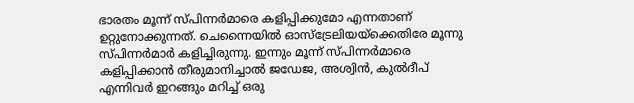ഭാരതം മൂന്ന് സ്പിന്നര്‍മാരെ കളിപ്പിക്കുമോ എന്നതാണ് ഉറ്റുനോക്കുന്നത്. ചെന്നൈയില്‍ ഓസ്‌ട്രേലിയയ്‌ക്കെതിരേ മൂന്നു സ്പിന്നര്‍മാര്‍ കളിച്ചിരുന്നു. ഇന്നും മൂന്ന് സ്പിന്നര്‍മാരെ കളിപ്പിക്കാന്‍ തീരുമാനിച്ചാല്‍ ജഡേജ, അശ്വിന്‍, കുല്‍ദീപ് എന്നിവര്‍ ഇറങ്ങും മറിച്ച് ഒരു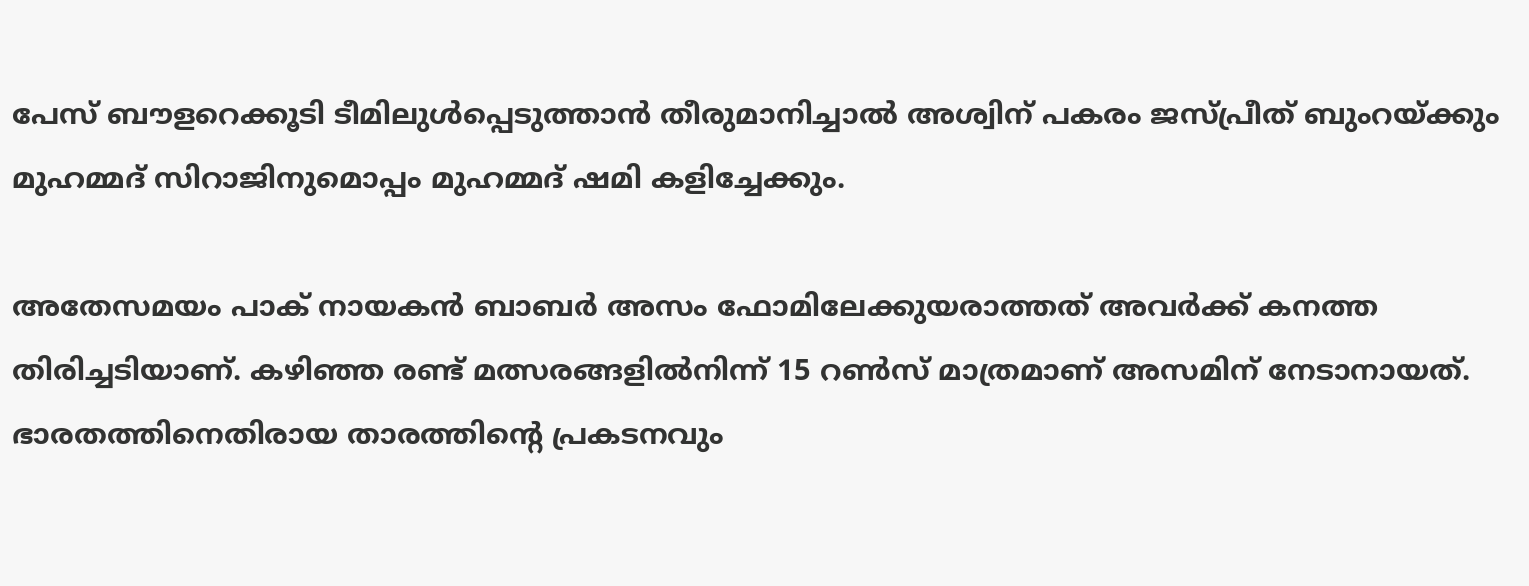പേസ് ബൗളറെക്കൂടി ടീമിലുള്‍പ്പെടുത്താന്‍ തീരുമാനിച്ചാല്‍ അശ്വിന് പകരം ജസ്പ്രീത് ബുംറയ്‌ക്കും മുഹമ്മദ് സിറാജിനുമൊപ്പം മുഹമ്മദ് ഷമി കളിച്ചേക്കും.

അതേസമയം പാക് നായകന്‍ ബാബര്‍ അസം ഫോമിലേക്കുയരാത്തത് അവര്‍ക്ക് കനത്ത തിരിച്ചടിയാണ്. കഴിഞ്ഞ രണ്ട് മത്സരങ്ങളില്‍നിന്ന് 15 റണ്‍സ് മാത്രമാണ് അസമിന് നേടാനായത്. ഭാരതത്തിനെതിരായ താരത്തിന്റെ പ്രകടനവും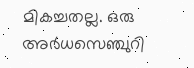മികച്ചതല്ല. ഒരു അര്‍ധസെഞ്ചുറി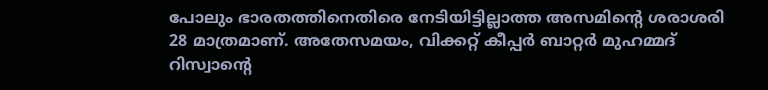പോലും ഭാരതത്തിനെതിരെ നേടിയിട്ടില്ലാത്ത അസമിന്റെ ശരാശരി 28 മാത്രമാണ്. അതേസമയം, വിക്കറ്റ് കീപ്പര്‍ ബാറ്റര്‍ മുഹമ്മദ് റിസ്വാന്റെ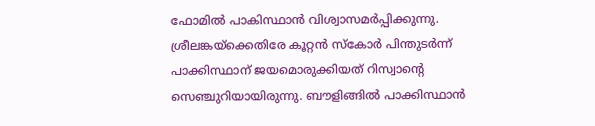ഫോമില്‍ പാകിസ്ഥാന്‍ വിശ്വാസമര്‍പ്പിക്കുന്നു. ശ്രീലങ്കയ്‌ക്കെതിരേ കൂറ്റന്‍ സ്‌കോര്‍ പിന്തുടര്‍ന്ന് പാക്കിസ്ഥാന് ജയമൊരുക്കിയത് റിസ്വാന്റെ സെഞ്ചുറിയായിരുന്നു. ബൗളിങ്ങില്‍ പാക്കിസ്ഥാന്‍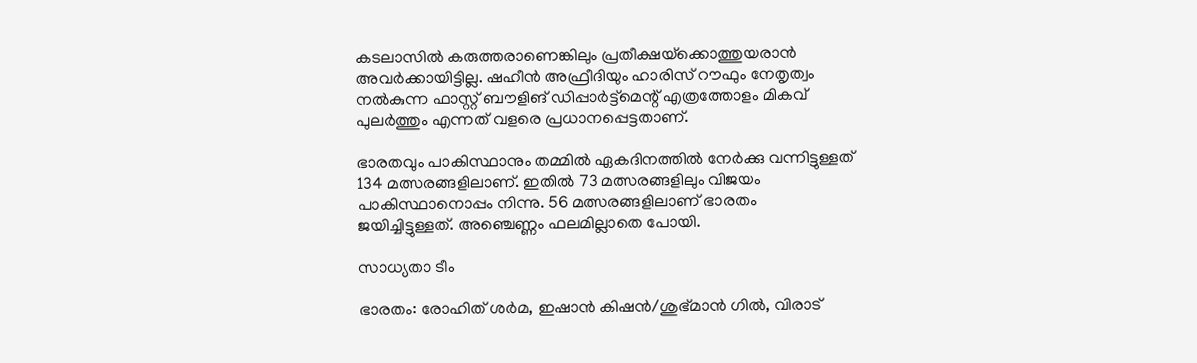കടലാസില്‍ കരുത്തരാണെങ്കിലും പ്രതീക്ഷയ്‌ക്കൊത്തുയരാന്‍ അവര്‍ക്കായിട്ടില്ല. ഷഹീന്‍ അഫ്രീദിയും ഹാരിസ് റൗഫും നേതൃത്വം നല്‍കുന്ന ഫാസ്റ്റ് ബൗളിങ് ഡിപ്പാര്‍ട്ട്‌മെന്റ് എത്രത്തോളം മികവ് പുലര്‍ത്തും എന്നത് വളരെ പ്രധാനപ്പെട്ടതാണ്.

ഭാരതവും പാകിസ്ഥാനും തമ്മില്‍ ഏകദിനത്തില്‍ നേര്‍ക്കു വന്നിട്ടുള്ളത് 134 മത്സരങ്ങളിലാണ്. ഇതില്‍ 73 മത്സരങ്ങളിലും വിജയം പാകിസ്ഥാനൊപ്പം നിന്നു. 56 മത്സരങ്ങളിലാണ് ഭാരതം ജയിച്ചിട്ടുള്ളത്. അഞ്ചെണ്ണം ഫലമില്ലാതെ പോയി.

സാധ്യതാ ടീം

ഭാരതം: രോഹിത് ശര്‍മ, ഇഷാന്‍ കിഷന്‍/ശുഭ്മാന്‍ ഗില്‍, വിരാട്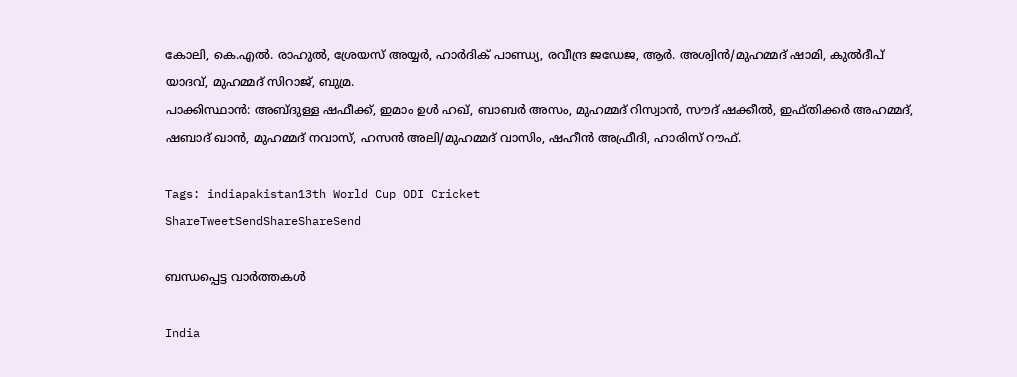കോലി, കെ.എല്‍. രാഹുല്‍, ശ്രേയസ് അയ്യര്‍, ഹാര്‍ദിക് പാണ്ഡ്യ, രവീന്ദ്ര ജഡേജ, ആര്‍. അശ്വിന്‍/മുഹമ്മദ് ഷാമി, കുല്‍ദീപ് യാദവ്, മുഹമ്മദ് സിറാജ്, ബുമ്ര.
പാക്കിസ്ഥാന്‍: അബ്ദുള്ള ഷഫീക്ക്, ഇമാം ഉള്‍ ഹഖ്, ബാബര്‍ അസം, മുഹമ്മദ് റിസ്വാന്‍, സൗദ് ഷക്കീല്‍, ഇഫ്തിക്കര്‍ അഹമ്മദ്, ഷബാദ് ഖാന്‍, മുഹമ്മദ് നവാസ്, ഹസന്‍ അലി/മുഹമ്മദ് വാസിം, ഷഹീന്‍ അഫ്രീദി, ഹാരിസ് റൗഫ്.

Tags: indiapakistan13th World Cup ODI Cricket
ShareTweetSendShareShareSend

ബന്ധപ്പെട്ട വാര്‍ത്തകള്‍

India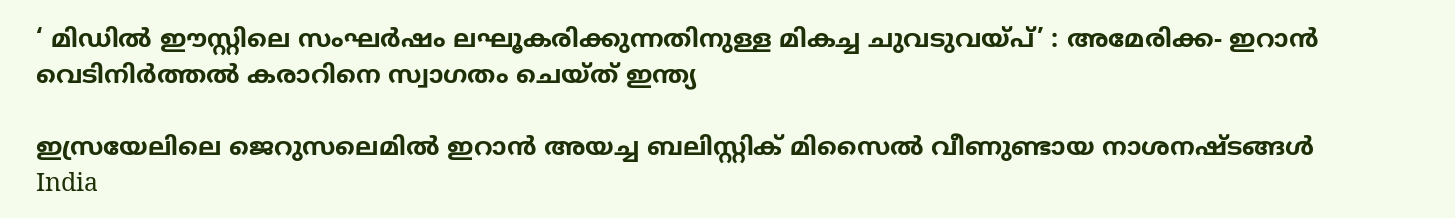‘ മിഡിൽ ഈസ്റ്റിലെ സംഘർഷം ലഘൂകരിക്കുന്നതിനുള്ള മികച്ച ചുവടുവയ്‌പ്’ : അമേരിക്ക- ഇറാൻ വെടിനിർത്തൽ കരാറിനെ സ്വാഗതം ചെയ്ത് ഇന്ത്യ

ഇസ്രയേലിലെ ജെറുസലെമില്‍ ഇറാന്‍ അയച്ച ബലിസ്റ്റിക് മിസൈല്‍ വീണുണ്ടായ നാശനഷ്ടങ്ങള്‍
India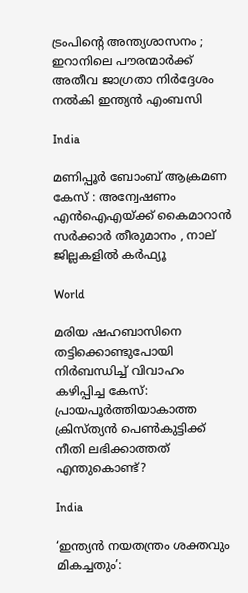ട്രംപിന്റെ അന്ത്യശാസനം ; ഇറാനിലെ പൗരന്മാർക്ക് അതീവ ജാഗ്രതാ നിർദ്ദേശം നൽകി ഇന്ത്യൻ എംബസി

India

മണിപ്പൂർ ബോംബ് ആക്രമണ കേസ് : അന്വേഷണം എൻ‌ഐ‌എയ്‌ക്ക് കൈമാറാൻ സർക്കാർ തീരുമാനം , നാല് ജില്ലകളിൽ കർഫ്യൂ

World

മരിയ ഷഹബാസിനെ തട്ടിക്കൊണ്ടുപോയി നിർബന്ധിച്ച് വിവാഹം കഴിപ്പിച്ച കേസ്: പ്രായപൂർത്തിയാകാത്ത ക്രിസ്ത്യൻ പെൺകുട്ടിക്ക് നീതി ലഭിക്കാത്തത് എന്തുകൊണ്ട്?

India

‘ഇന്ത്യൻ നയതന്ത്രം ശക്തവും മികച്ചതും’: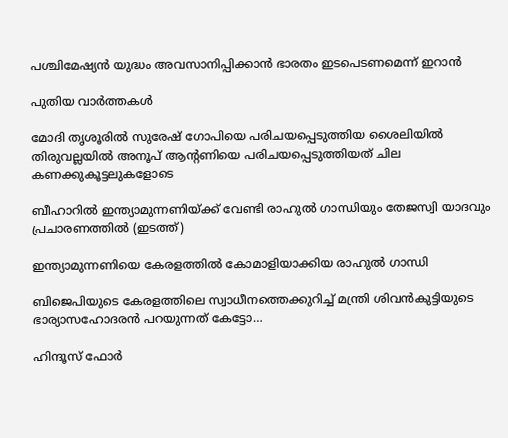പശ്ചിമേഷ്യൻ യുദ്ധം അവസാനിപ്പിക്കാൻ ഭാരതം ഇടപെടണമെന്ന് ഇറാൻ

പുതിയ വാര്‍ത്തകള്‍

മോദി തൃശൂരില്‍ സുരേഷ് ഗോപിയെ പരിചയപ്പെടുത്തിയ ശൈലിയില്‍ തിരുവല്ലയില്‍ അനൂപ് ആന്‍റണിയെ പരിചയപ്പെടുത്തിയത് ചില കണക്കുകൂട്ടലുകളോടെ

ബീഹാറില്‍ ഇന്ത്യാമുന്നണിയ്ക്ക് വേണ്ടി രാഹുല്‍ ഗാന്ധിയും തേജസ്വി യാദവും പ്രചാരണത്തില്‍ (ഇടത്ത്)

ഇന്ത്യാമുന്നണിയെ കേരളത്തില്‍ കോമാളിയാക്കിയ രാഹുല്‍ ഗാന്ധി

ബിജെപിയുടെ കേരളത്തിലെ സ്വാധീനത്തെക്കുറിച്ച് മന്ത്രി ശിവന്‍കുട്ടിയുടെ ഭാര്യാസഹോദരന്‍ പറയുന്നത് കേട്ടോ…

ഹിന്ദൂസ് ഫോര്‍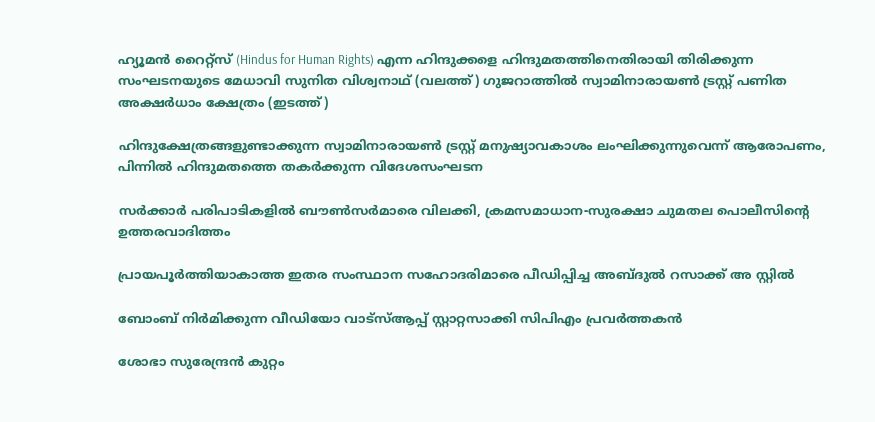ഹ്യൂമന്‍ റൈറ്റ്സ് (Hindus for Human Rights) എന്ന ഹിന്ദുക്കളെ ഹിന്ദുമതത്തിനെതിരായി തിരിക്കുന്ന സംഘടനയുടെ മേധാവി സുനിത വിശ്വനാഥ് (വലത്ത്) ഗുജറാത്തില്‍ സ്വാമിനാരായണ്‍ ട്രസ്റ്റ് പണിത അക്ഷര്‍ധാം ക്ഷേത്രം (ഇടത്ത്)

ഹിന്ദുക്ഷേത്രങ്ങളുണ്ടാക്കുന്ന സ്വാമിനാരായണ്‍ ട്രസ്റ്റ് മനുഷ്യാവകാശം ലംഘിക്കുന്നുവെന്ന് ആരോപണം, പിന്നില്‍ ഹിന്ദുമതത്തെ തകര്‍ക്കുന്ന വിദേശസംഘടന

സര്‍ക്കാര്‍ പരിപാടികളില്‍ ബൗണ്‍സര്‍മാരെ വിലക്കി, ക്രമസമാധാന-സുരക്ഷാ ചുമതല പൊലീസിന്റെ ഉത്തരവാദിത്തം

പ്രായപൂര്‍ത്തിയാകാത്ത ഇതര സംസ്ഥാന സഹോദരിമാരെ പീഡിപ്പിച്ച അബ്ദുല്‍ റസാക്ക് അ സ്റ്റില്‍

ബോംബ് നിര്‍മിക്കുന്ന വീഡിയോ വാട്‌സ്ആപ്പ് സ്റ്റാറ്റസാക്കി സിപിഎം പ്രവര്‍ത്തകന്‍

ശോഭാ സുരേന്ദ്രന്‍ കുറ്റം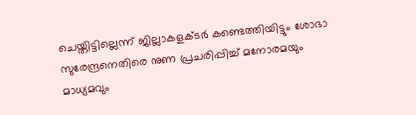ചെയ്തിട്ടില്ലെന്ന് ജില്ലാകളക്ടര്‍ കണ്ടെത്തിയിട്ടും ശോഭാ സുരേന്ദ്രനെതിരെ നുണ പ്രചരിപ്പിച്ച് മനോരമയും മാധ്യമവും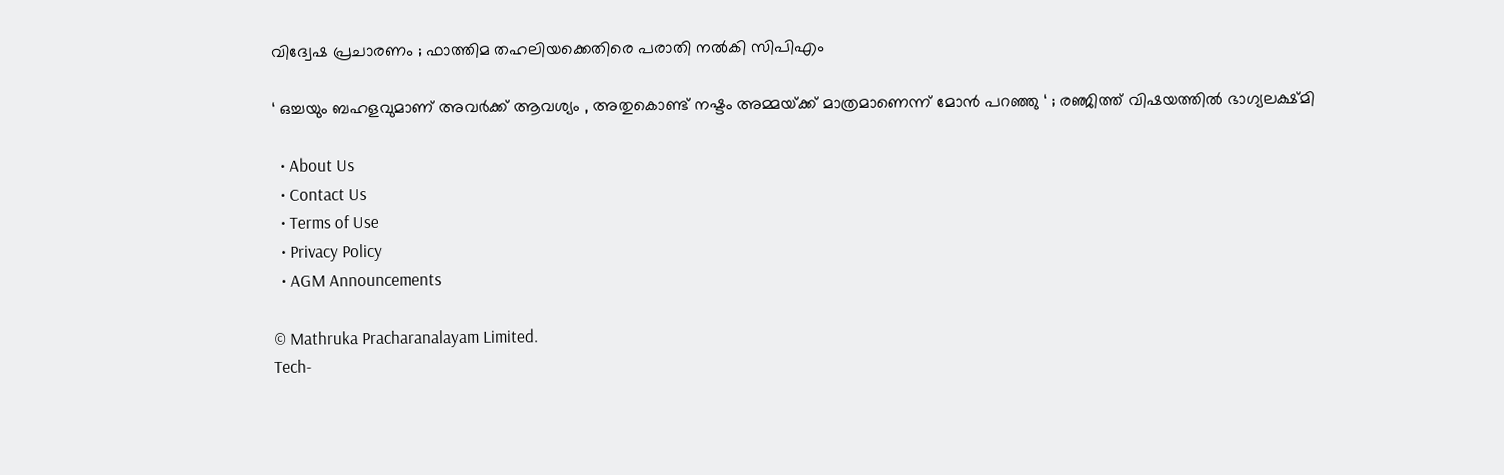വിദ്വേഷ പ്രചാരണം ; ഫാത്തിമ തഹലിയക്കെതിരെ പരാതി നല്‍കി സിപിഎം

‘ ഒച്ചയും ബഹളവുമാണ് അവർക്ക് ആവശ്യം , അതുകൊണ്ട് നഷ്ടം അമ്മയ്‌ക്ക് മാത്രമാണെന്ന് മോൻ പറഞ്ഞു ‘ ; രഞ്ജിത്ത് വിഷയത്തിൽ ഭാഗ്യലക്ഷ്മി

  • About Us
  • Contact Us
  • Terms of Use
  • Privacy Policy
  • AGM Announcements

© Mathruka Pracharanalayam Limited.
Tech-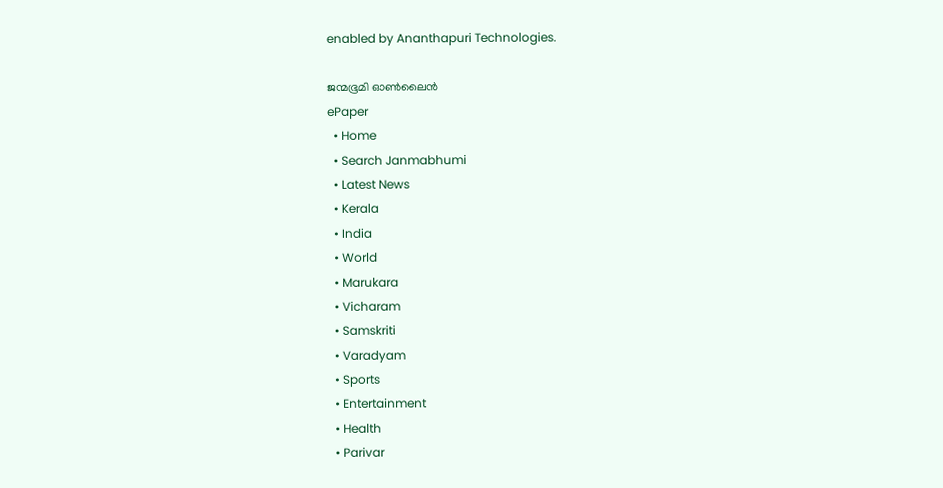enabled by Ananthapuri Technologies.

ജന്മഭൂമി ഓണ്‍ലൈന്‍
ePaper
  • Home
  • Search Janmabhumi
  • Latest News
  • Kerala
  • India
  • World
  • Marukara
  • Vicharam
  • Samskriti
  • Varadyam
  • Sports
  • Entertainment
  • Health
  • Parivar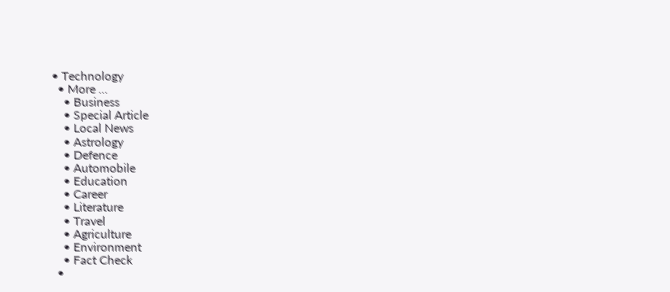• Technology
  • More …
    • Business
    • Special Article
    • Local News
    • Astrology
    • Defence
    • Automobile
    • Education
    • Career
    • Literature
    • Travel
    • Agriculture
    • Environment
    • Fact Check
  •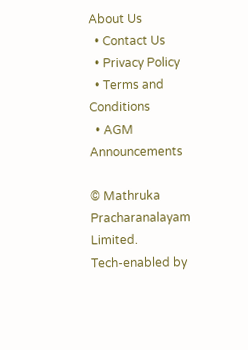About Us
  • Contact Us
  • Privacy Policy
  • Terms and Conditions
  • AGM Announcements

© Mathruka Pracharanalayam Limited.
Tech-enabled by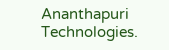Ananthapuri Technologies.